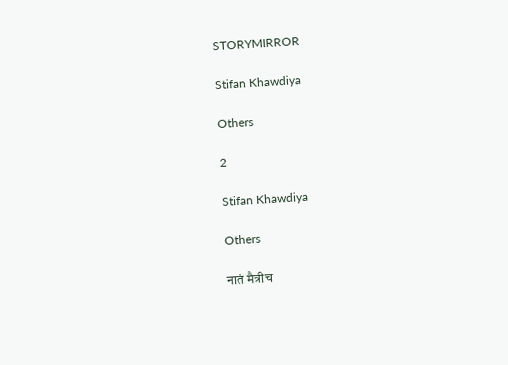STORYMIRROR

Stifan Khawdiya

Others

2

Stifan Khawdiya

Others

नातं मैत्रीच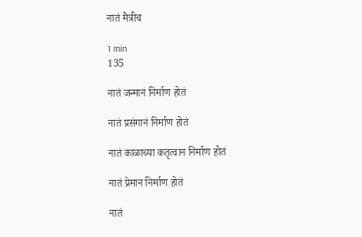नातं मैत्रीच

1 min
135

नातं जन्मानं निर्माण होतं

नातं प्रसंगानं निर्माण होतं

नातं काळाच्या कतृत्वान निर्माण होतं

नातं प्रेमान निर्माण होतं

नातं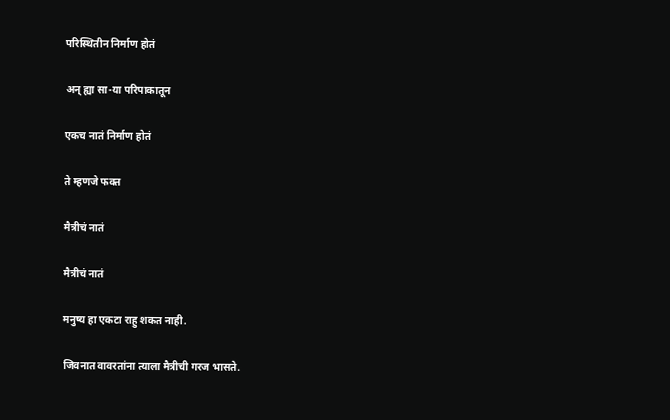परिस्थितीन निर्माण होतं

अन् ह्या सा-या परिपाकातून

एकच नातं निर्माण होतं

ते म्हणजे फक्त

मैत्रीचं नातं

मैत्रीचं नातं

मनुष्य हा एकटा राहु शकत नाही.

जिवनात वावरतांना त्याला मैत्रीची गरज भासते.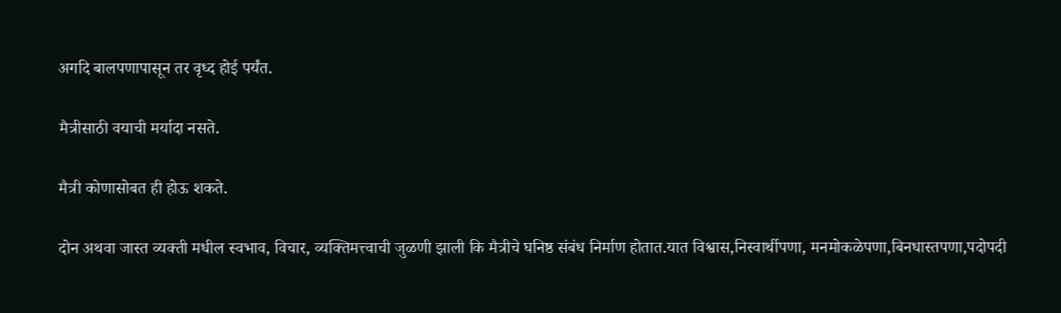अगदि बालपणापासून तर वृध्द होई पर्यंत.

मैत्रीसाठी वयाची मर्यादा नसते.

मैत्री कोणासोबत ही होऊ शकते.

दोन अथवा जास्त व्यक्ती मधील स्वभाव, विचार, व्यक्तिमत्त्वाची जुळणी झाली कि मैत्रीचे घनिष्ठ संबंध निर्माण होतात.यात विश्वास,निस्वार्थीपणा, मनमोकळेपणा,बिनधास्तपणा,पदोपदी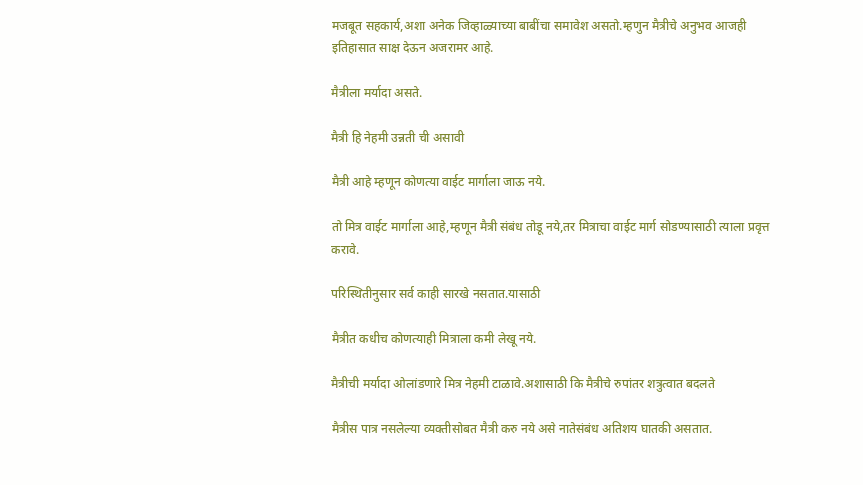मजबूत सहकार्य,अशा अनेक जिव्हाळ्याच्या बाबींचा समावेश असतो.म्हणुन मैत्रीचे अनुभव आजही इतिहासात साक्ष देऊन अजरामर आहे.

मैत्रीला मर्यादा असते.

मैत्री हि नेहमी उन्नती ची असावी

मैत्री आहे म्हणून कोणत्या वाईट मार्गाला जाऊ नये.

तो मित्र वाईट मार्गाला आहे,म्हणून मैत्री संबंध तोडू नये,तर मित्राचा वाईट मार्ग सोडण्यासाठी त्याला प्रवृत्त करावे.

परिस्थितीनुसार सर्व काही सारखे नसतात.यासाठी

मैत्रीत कधीच कोणत्याही मित्राला कमी लेखू नये.

मैत्रीची मर्यादा ओलांडणारे मित्र नेहमी टाळावे.अशासाठी कि मैत्रीचे रुपांतर शत्रुत्वात बदलते

मैत्रीस पात्र नसलेल्या व्यक्तीसोबत मैत्री करु नये असे नातेसंबंध अतिशय घातकी असतात.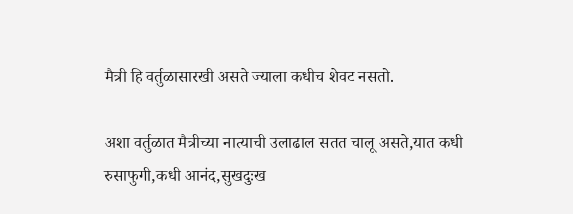मैत्री हि वर्तुळासारखी असते ज्याला कधीच शेवट नसतो.

अशा वर्तुळात मैत्रीच्या नात्याची उलाढाल सतत चालू असते,यात कधी रुसाफुगी,कधी आनंद,सुखदुःख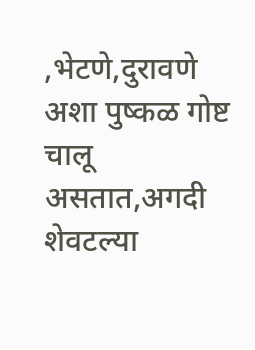,भेटणे,दुरावणे अशा पुष्कळ गोष्ट चालू असतात,अगदी शेवटल्या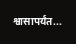श्वासापर्यंत...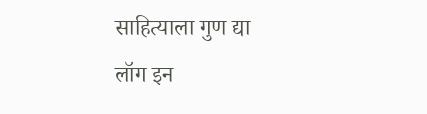साहित्याला गुण द्या
लॉग इन